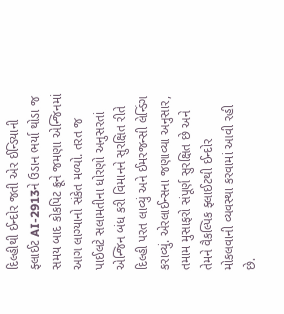દિલ્હીથી ઈન્દોર જતી એર ઈન્ડિયાની ફ્લાઈટ AI-2913ને ઉડાન ભર્યા થોડા જ સમય બાદ કોકપિટ ક્રૂને જમણા એન્જિનમાં આગ લાગ્યાનો સંકેત મળ્યો. તરત જ પાઈલટે સલામતીના ધોરણો અનુસરતાં એન્જિન બંધ કરી વિમાનને સુરક્ષિત રીતે દિલ્હી પરત લાવ્યું અને ઈમરજન્સી લેન્ડિંગ કરાવ્યું. એરલાઈન્સના જણાવ્યા અનુસાર, તમામ મુસાફરો સંપૂર્ણ સુરક્ષિત છે અને તેમને વૈકલ્પિક ફ્લાઈટથી ઈન્દોર મોકલવાની વ્યવસ્થા કરવામાં આવી રહી છે.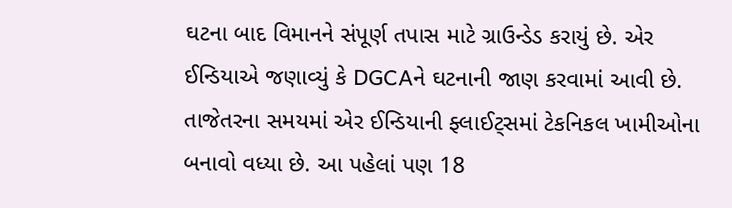ઘટના બાદ વિમાનને સંપૂર્ણ તપાસ માટે ગ્રાઉન્ડેડ કરાયું છે. એર ઈન્ડિયાએ જણાવ્યું કે DGCAને ઘટનાની જાણ કરવામાં આવી છે.
તાજેતરના સમયમાં એર ઈન્ડિયાની ફ્લાઈટ્સમાં ટેકનિકલ ખામીઓના બનાવો વધ્યા છે. આ પહેલાં પણ 18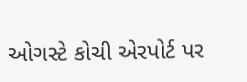ઓગસ્ટે કોચી એરપોર્ટ પર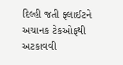દિલ્હી જતી ફ્લાઈટને અચાનક ટેકઓફથી અટકાવવી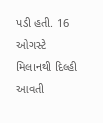પડી હતી. 16 ઓગસ્ટે મિલાનથી દિલ્હી આવતી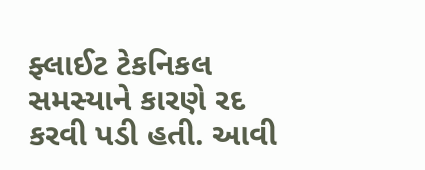ફ્લાઈટ ટેકનિકલ સમસ્યાને કારણે રદ કરવી પડી હતી. આવી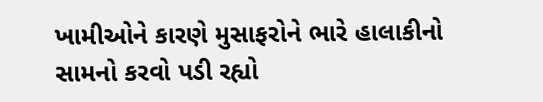ખામીઓને કારણે મુસાફરોને ભારે હાલાકીનો સામનો કરવો પડી રહ્યો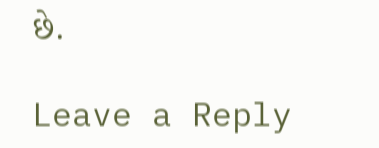છે.

Leave a Reply